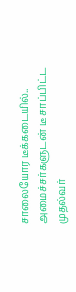சாலையோர டீக்கடையில்.. அமைச்சர்களுடன் டீ சாப்பிட்ட முதல்வர்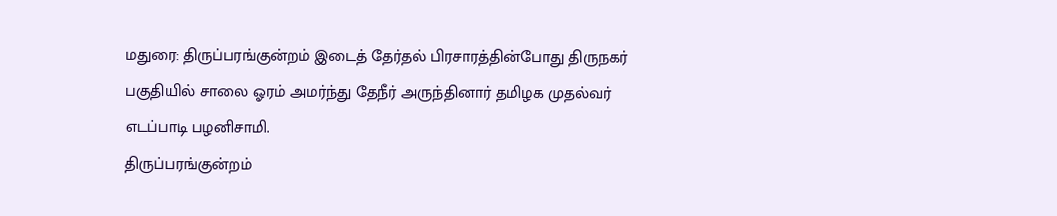மதுரை: திருப்பரங்குன்றம் இடைத் தேர்தல் பிரசாரத்தின்போது திருநகர் பகுதியில் சாலை ஓரம் அமர்ந்து தேநீர் அருந்தினார் தமிழக முதல்வர் எடப்பாடி பழனிசாமி.
திருப்பரங்குன்றம்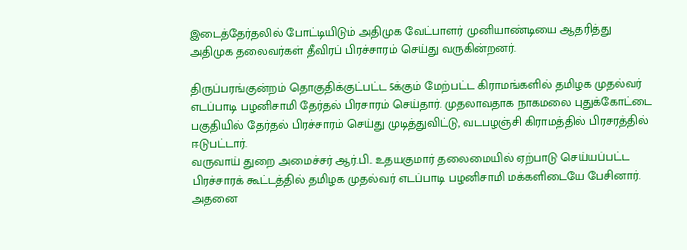இடைத்தேர்தலில் போட்டியிடும் அதிமுக வேட்பாளர் முனியாண்டியை ஆதரித்து அதிமுக தலைவர்கள் தீவிரப் பிரச்சாரம் செய்து வருகின்றனர்.

திருப்பரங்குன்றம் தொகுதிக்குட்பட்ட 5க்கும் மேற்பட்ட கிராமங்களில் தமிழக முதல்வர் எடப்பாடி பழனிசாமி தேர்தல் பிரசாரம் செய்தார். முதலாவதாக நாகமலை புதுக்கோட்டை பகுதியில் தேர்தல் பிரச்சாரம் செய்து முடித்துவிட்டு, வடபழஞ்சி கிராமத்தில் பிரசரத்தில் ஈடுபட்டார்.
வருவாய் துறை அமைச்சர் ஆர்.பி.. உதயகுமார் தலைமையில் ஏற்பாடு செய்யப்பட்ட பிரச்சாரக் கூட்டத்தில் தமிழக முதல்வர் எடப்பாடி பழனிசாமி மக்களிடையே பேசினார். அதனை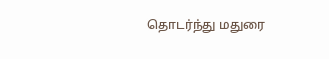தொடர்ந்து மதுரை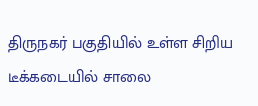திருநகர் பகுதியில் உள்ள சிறிய டீக்கடையில் சாலை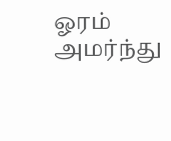ஓரம் அமர்ந்து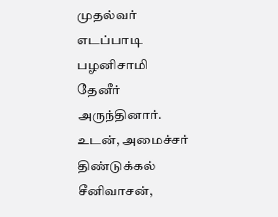முதல்வர் எடப்பாடி பழனிசாமி தேனீர் அருந்தினார்.
உடன், அமைச்சர் திண்டுக்கல் சீனிவாசன்,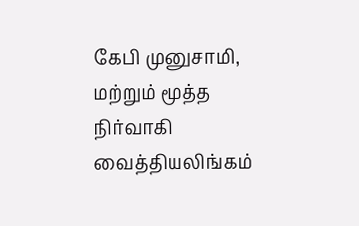கேபி முனுசாமி, மற்றும் மூத்த நிர்வாகி வைத்தியலிங்கம்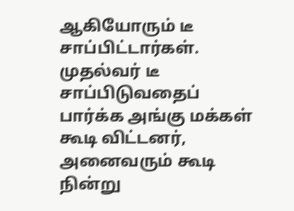ஆகியோரும் டீ சாப்பிட்டார்கள்.
முதல்வர் டீ சாப்பிடுவதைப் பார்க்க அங்கு மக்கள் கூடி விட்டனர், அனைவரும் கூடி நின்று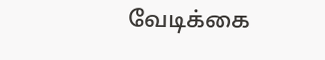வேடிக்கை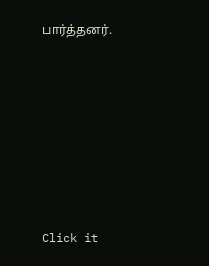பார்த்தனர்.












Click it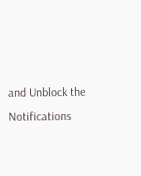and Unblock the Notifications